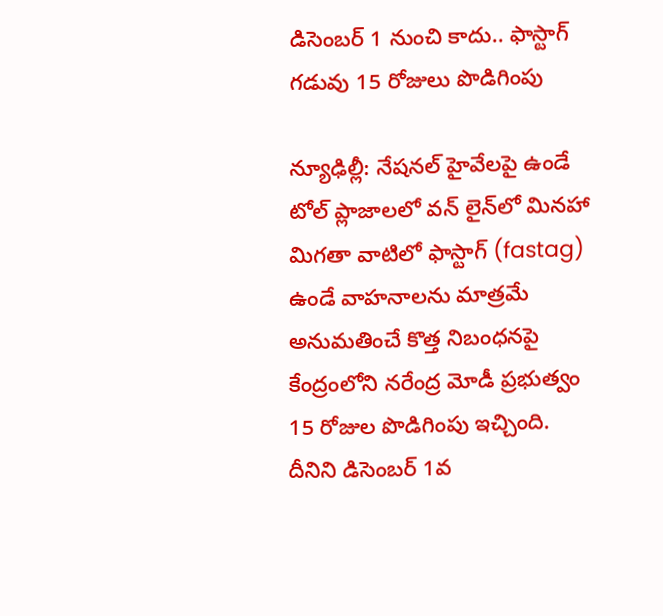డిసెంబర్ 1 నుంచి కాదు.. ఫాస్టాగ్ గడువు 15 రోజులు పొడిగింపు

న్యూఢిల్లీ: నేషనల్ హైవేలపై ఉండే టోల్ ప్లాజాలలో వన్ లైన్‌లో మినహా మిగతా వాటిలో ఫాస్టాగ్ (fastag) ఉండే వాహనాలను మాత్రమే అనుమతించే కొత్త నిబంధనపై కేంద్రంలోని నరేంద్ర మోడీ ప్రభుత్వం 15 రోజుల పొడిగింపు ఇచ్చింది. దీనిని డిసెంబర్ 1వ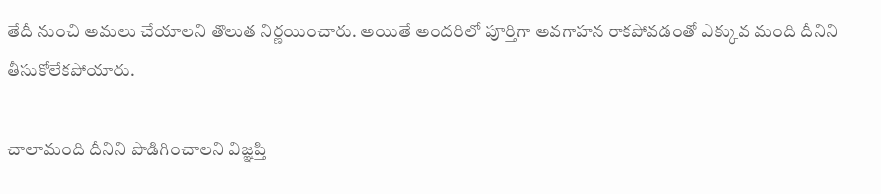తేదీ నుంచి అమలు చేయాలని తొలుత నిర్ణయించారు. అయితే అందరిలో పూర్తిగా అవగాహన రాకపోవడంతో ఎక్కువ మంది దీనిని తీసుకోలేకపోయారు.

చాలామంది దీనిని పొడిగించాలని విజ్ఞప్తి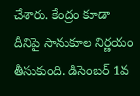చేశారు. కేంద్రం కూడా దీనిపై సానుకూల నిర్ణయం తీసుకుంది. డిసెంబర్ 1వ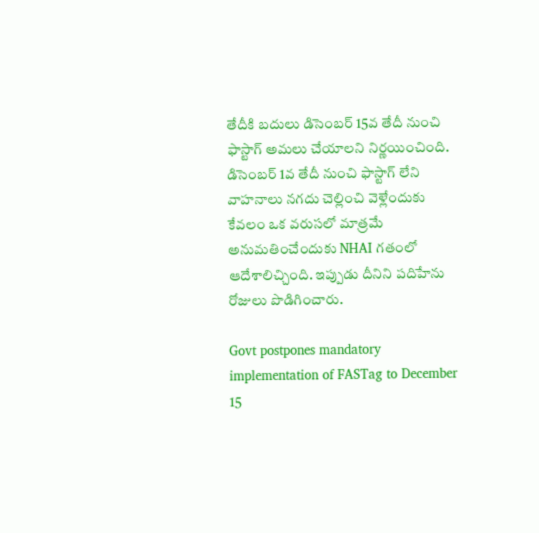తేదీకి బదులు డిసెంబర్ 15వ తేదీ నుంచి ఫాస్టాగ్ అమలు చేయాలని నిర్ణయించింది. డిసెంబర్ 1వ తేదీ నుంచి ఫాస్టాగ్ లేని వాహనాలు నగదు చెల్లించి వెళ్లేందుకు కేవలం ఒక వరుసలో మాత్రమే అనుమతించేందుకు NHAI గతంలో ఆదేశాలిచ్చింది. ఇప్పుడు దీనిని పదిహేను రోజులు పొడిగించారు.

Govt postpones mandatory implementation of FASTag to December 15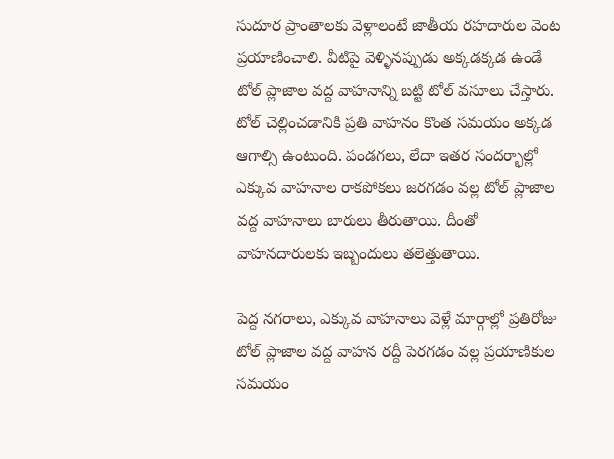సుదూర ప్రాంతాలకు వెళ్లాలంటే జాతీయ రహదారుల వెంట ప్రయాణించాలి. వీటిపై వెళ్ళినప్పుడు అక్కడక్కడ ఉండే టోల్ ప్లాజాల వద్ద వాహనాన్ని బట్టి టోల్ వసూలు చేస్తారు. టోల్ చెల్లించడానికి ప్రతి వాహనం కొంత సమయం అక్కడ ఆగాల్సి ఉంటుంది. పండగలు, లేదా ఇతర సందర్భాల్లో ఎక్కువ వాహనాల రాకపోకలు జరగడం వల్ల టోల్ ప్లాజాల వద్ద వాహనాలు బారులు తీరుతాయి. దీంతో వాహనదారులకు ఇబ్బందులు తలెత్తుతాయి.

పెద్ద నగరాలు, ఎక్కువ వాహనాలు వెళ్లే మార్గాల్లో ప్రతిరోజు టోల్ ప్లాజాల వద్ద వాహన రద్దీ పెరగడం వల్ల ప్రయాణికుల సమయం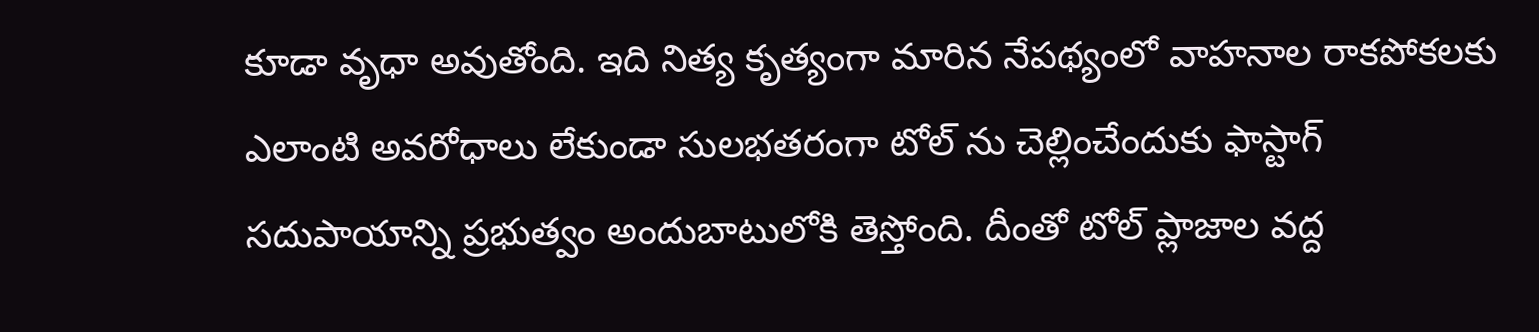కూడా వృధా అవుతోంది. ఇది నిత్య కృత్యంగా మారిన నేపథ్యంలో వాహనాల రాకపోకలకు ఎలాంటి అవరోధాలు లేకుండా సులభతరంగా టోల్ ను చెల్లించేందుకు ఫాస్టాగ్ సదుపాయాన్ని ప్రభుత్వం అందుబాటులోకి తెస్తోంది. దీంతో టోల్ ప్లాజాల వద్ద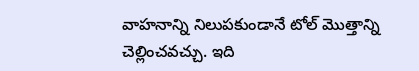వాహనాన్ని నిలుపకుండానే టోల్ మొత్తాన్ని చెల్లించవచ్చు. ఇది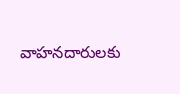వాహనదారులకు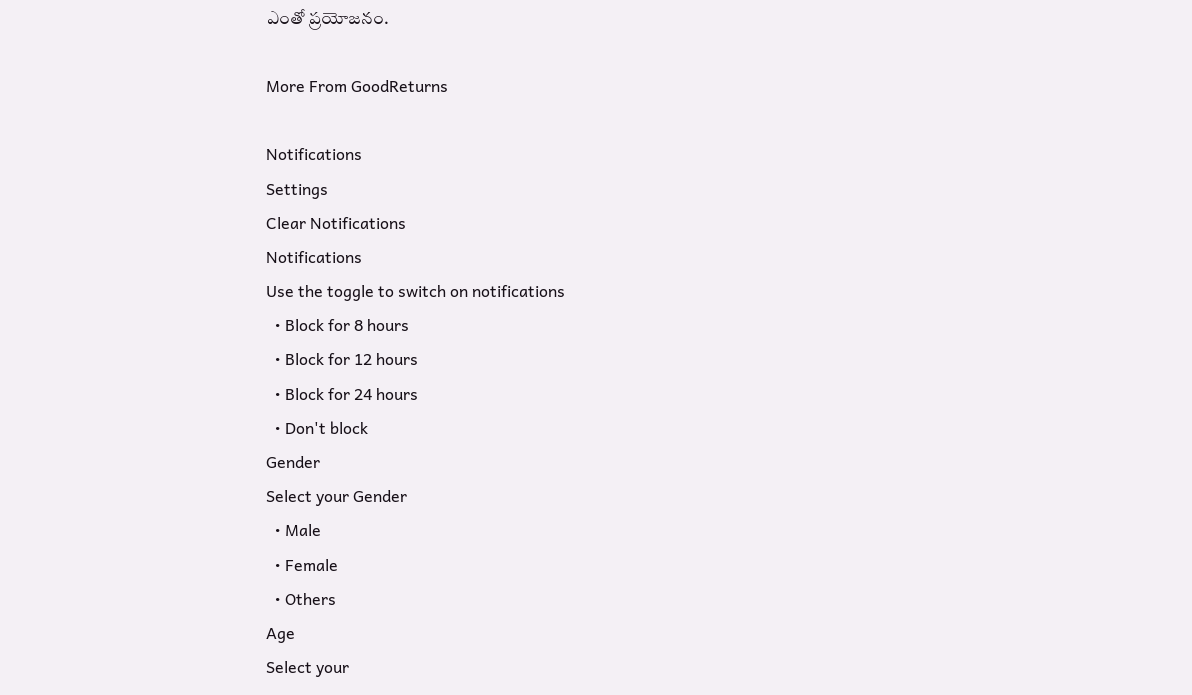ఎంతో ప్రయోజనం.

More From GoodReturns

Notifications
Settings
Clear Notifications
Notifications
Use the toggle to switch on notifications
  • Block for 8 hours
  • Block for 12 hours
  • Block for 24 hours
  • Don't block
Gender
Select your Gender
  • Male
  • Female
  • Others
Age
Select your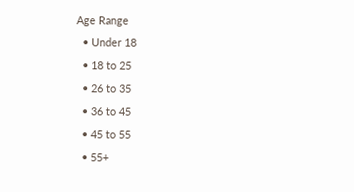Age Range
  • Under 18
  • 18 to 25
  • 26 to 35
  • 36 to 45
  • 45 to 55
  • 55+